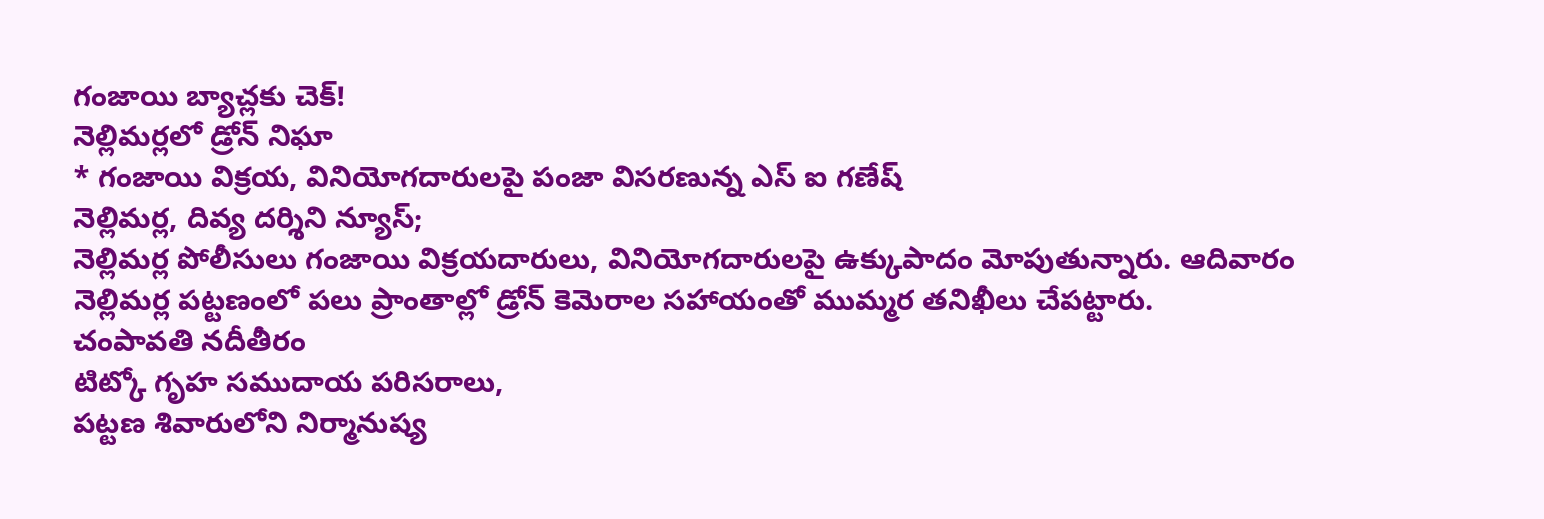గంజాయి బ్యాచ్లకు చెక్!
నెల్లిమర్లలో డ్రోన్ నిఘా
* గంజాయి విక్రయ, వినియోగదారులపై పంజా విసరణున్న ఎస్ ఐ గణేష్
నెల్లిమర్ల, దివ్య దర్శిని న్యూస్;
నెల్లిమర్ల పోలీసులు గంజాయి విక్రయదారులు, వినియోగదారులపై ఉక్కుపాదం మోపుతున్నారు. ఆదివారం నెల్లిమర్ల పట్టణంలో పలు ప్రాంతాల్లో డ్రోన్ కెమెరాల సహాయంతో ముమ్మర తనిఖీలు చేపట్టారు.
చంపావతి నదీతీరం
టిట్కో గృహ సముదాయ పరిసరాలు,
పట్టణ శివారులోని నిర్మానుష్య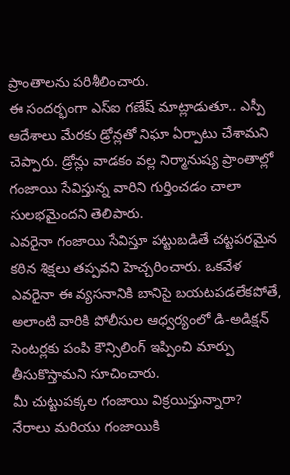ప్రాంతాలను పరిశీలించారు.
ఈ సందర్భంగా ఎస్ఐ గణేష్ మాట్లాడుతూ.. ఎస్పీ ఆదేశాలు మేరకు డ్రోన్లతో నిఘా ఏర్పాటు చేశామని చెప్పారు. డ్రోన్లు వాడకం వల్ల నిర్మానుష్య ప్రాంతాల్లో గంజాయి సేవిస్తున్న వారిని గుర్తించడం చాలా సులభమైందని తెలిపారు.
ఎవరైనా గంజాయి సేవిస్తూ పట్టుబడితే చట్టపరమైన కఠిన శిక్షలు తప్పవని హెచ్చరించారు. ఒకవేళ ఎవరైనా ఈ వ్యసనానికి బానిసై బయటపడలేకపోతే, అలాంటి వారికి పోలీసుల ఆధ్వర్యంలో డి-అడిక్షన్ సెంటర్లకు పంపి కౌన్సిలింగ్ ఇప్పించి మార్పు తీసుకొస్తామని సూచించారు.
మీ చుట్టుపక్కల గంజాయి విక్రయిస్తున్నారా?
నేరాలు మరియు గంజాయికి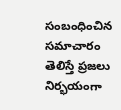సంబంధించిన సమాచారం తెలిస్తే ప్రజలు నిర్భయంగా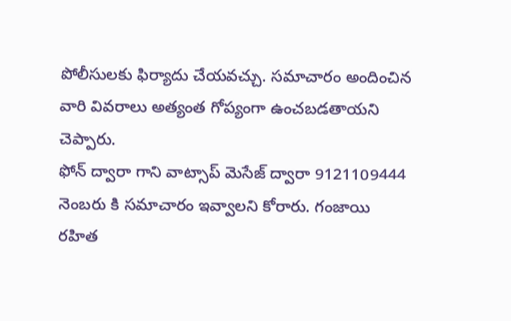పోలీసులకు ఫిర్యాదు చేయవచ్చు. సమాచారం అందించిన వారి వివరాలు అత్యంత గోప్యంగా ఉంచబడతాయని చెప్పారు.
ఫోన్ ద్వారా గాని వాట్సాప్ మెసేజ్ ద్వారా 9121109444 నెంబరు కి సమాచారం ఇవ్వాలని కోరారు. గంజాయి రహిత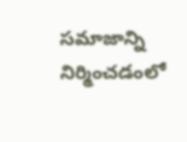సమాజాన్ని నిర్మించడంలో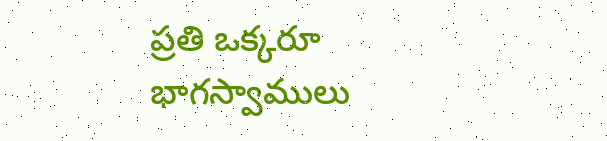ప్రతి ఒక్కరూ భాగస్వాములు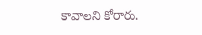కావాలని కోరారు.